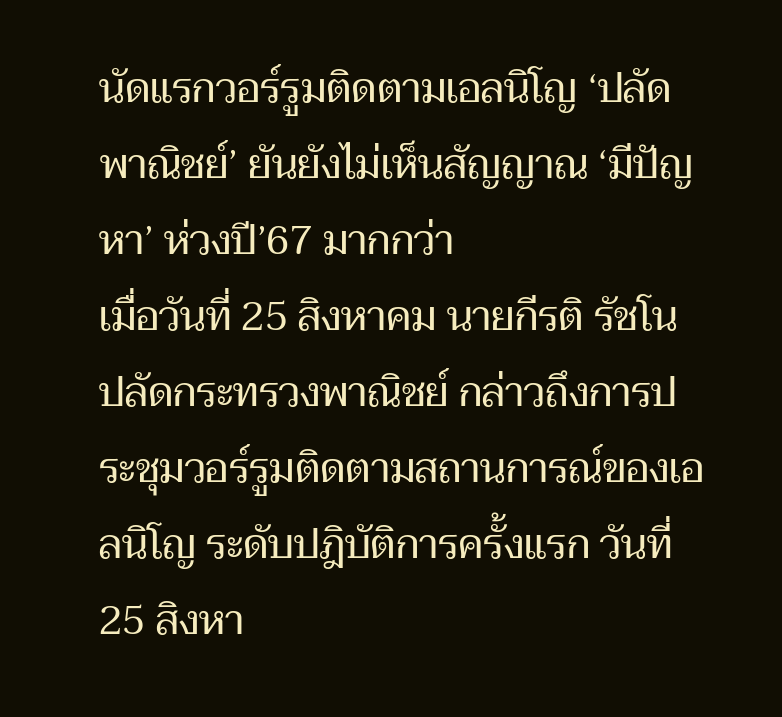นัดแรกวอร์รูมติดตามเอลนิโญ ‘ปลัดพาณิชย์’ ยันยังไม่เห็นสัญญาณ ‘มีปัญหา’ ห่วงปี’67 มากกว่า
เมื่อวันที่ 25 สิงหาคม นายกีรติ รัชโน ปลัดกระทรวงพาณิชย์ กล่าวถึงการประชุมวอร์รูมติดตามสถานการณ์ของเอลนิโญ ระดับปฎิบัติการครั้งแรก วันที่ 25 สิงหา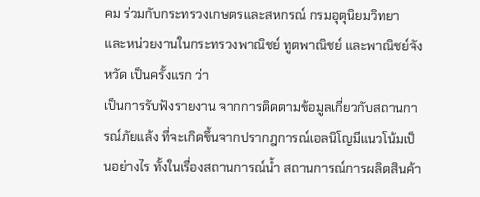คม ร่วมกับกระทรวงเกษตรและสหกรณ์ กรมอุตุนิยมวิทยา และหน่วยงานในกระทรวงพาณิชย์ ทูตพาณิชย์ และพาณิชย์จังหวัด เป็นครั้งแรก ว่า
เป็นการรับฟังรายงาน จากการติดตามข้อมูลเกี่ยวกับสถานการณ์ภัยแล้ง ที่จะเกิดขึ้นจากปรากฎการณ์เอลนิโญมีแนวโน้มเป็นอย่างไร ทั้งในเรื่องสถานการณ์น้ำ สถานการณ์การผลิตสินค้า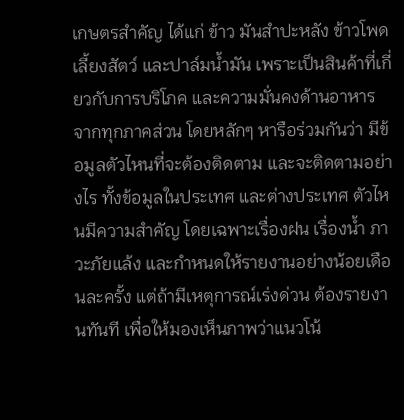เกษตรสำคัญ ได้แก่ ข้าว มันสำปะหลัง ข้าวโพดเลี้ยงสัตว์ และปาล์มน้ำมัน เพราะเป็นสินค้าที่เกี่ยวกับการบริโภค และความมั่นคงด้านอาหาร จากทุกภาคส่วน โดยหลักๆ หารือร่วมกันว่า มีข้อมูลตัวไหนที่จะต้องติดตาม และจะติดตามอย่างไร ทั้งข้อมูลในประเทศ และต่างประเทศ ตัวไหนมีความสำคัญ โดยเฉพาะเรื่องฝน เรื่องน้ำ ภาวะภัยแล้ง และกำหนดให้รายงานอย่างน้อยเดือนละครั้ง แต่ถ้ามีเหตุการณ์เร่งด่วน ต้องรายงานทันที เพื่อให้มองเห็นภาพว่าแนวโน้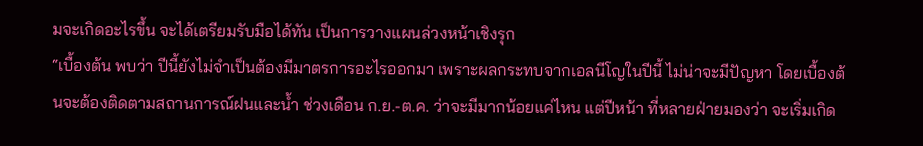มจะเกิดอะไรขึ้น จะได้เตรียมรับมือได้ทัน เป็นการวางแผนล่วงหน้าเชิงรุก
“เบื้องต้น พบว่า ปีนี้ยังไม่จำเป็นต้องมีมาตรการอะไรออกมา เพราะผลกระทบจากเอลนีโญในปีนี้ ไม่น่าจะมีปัญหา โดยเบื้องต้นจะต้องติดตามสถานการณ์ฝนและน้ำ ช่วงเดือน ก.ย.-ต.ค. ว่าจะมีมากน้อยแค่ไหน แต่ปีหน้า ที่หลายฝ่ายมองว่า จะเริ่มเกิด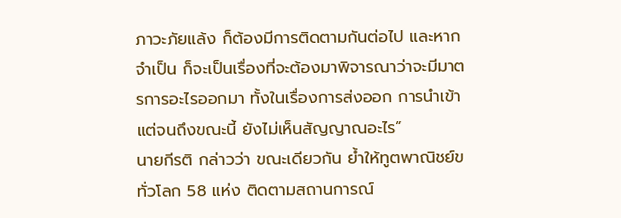ภาวะภัยแล้ง ก็ต้องมีการติดตามกันต่อไป และหากจำเป็น ก็จะเป็นเรื่องที่จะต้องมาพิจารณาว่าจะมีมาตรการอะไรออกมา ทั้งในเรื่องการส่งออก การนำเข้า แต่จนถึงขณะนี้ ยังไม่เห็นสัญญาณอะไร”
นายกีรติ กล่าวว่า ขณะเดียวกัน ย้ำให้ทูตพาณิชย์ขทั่วโลก 58 แห่ง ติดตามสถานการณ์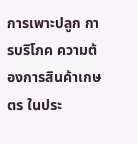การเพาะปลูก การบริโภค ความต้องการสินค้าเกษตร ในประ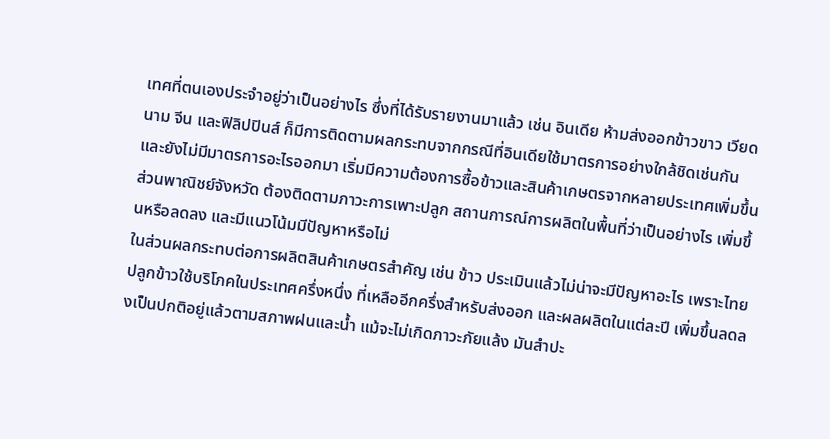เทศที่ตนเองประจำอยู่ว่าเป็นอย่างไร ซึ่งที่ได้รับรายงานมาแล้ว เช่น อินเดีย ห้ามส่งออกข้าวขาว เวียดนาม จีน และฟิลิปปินส์ ก็มีการติดตามผลกระทบจากกรณีที่อินเดียใช้มาตรการอย่างใกล้ชิดเช่นกัน และยังไม่มีมาตรการอะไรออกมา เริ่มมีความต้องการซื้อข้าวและสินค้าเกษตรจากหลายประเทศเพิ่มขึ้น ส่วนพาณิชย์จังหวัด ต้องติดตามภาวะการเพาะปลูก สถานการณ์การผลิตในพื้นที่ว่าเป็นอย่างไร เพิ่มขึ้นหรือลดลง และมีแนวโน้มมีปัญหาหรือไม่
ในส่วนผลกระทบต่อการผลิตสินค้าเกษตรสำคัญ เช่น ข้าว ประเมินแล้วไม่น่าจะมีปัญหาอะไร เพราะไทยปลูกข้าวใช้บริโภคในประเทศครึ่งหนึ่ง ที่เหลืออีกครึ่งสำหรับส่งออก และผลผลิตในแต่ละปี เพิ่มขึ้นลดลงเป็นปกติอยู่แล้วตามสภาพฝนและน้ำ แม้จะไม่เกิดภาวะภัยแล้ง มันสำปะ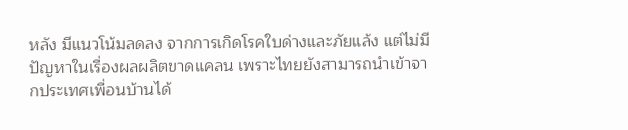หลัง มีแนวโน้มลดลง จากการเกิดโรคใบด่างและภัยแล้ง แต่ไม่มีปัญหาในเรื่องผลผลิตขาดแคลน เพราะไทยยังสามารถนำเข้าจากประเทศเพื่อนบ้านได้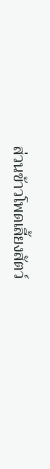ส่วนข้าวโพดเลี้ยงสัตว์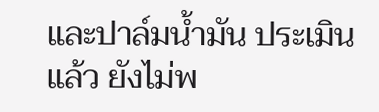และปาล์มน้ำมัน ประเมินแล้ว ยังไม่พ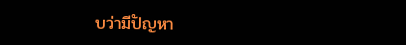บว่ามีปัญหา